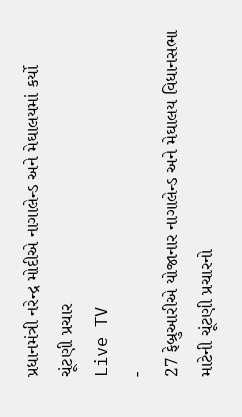પ્રધાનમંત્રી નરેન્દ્ર મોદીએ નાગાલેન્ડ અને મેઘાલયમાં કર્યો ચૂંટણી પ્રચાર
Live TV
-
27 ફેબ્રુઆરીએ યોજાનાર નાગાલેન્ડ અને મેઘાલય વિધાનસભા માટેની ચૂંટણી પ્રચારનો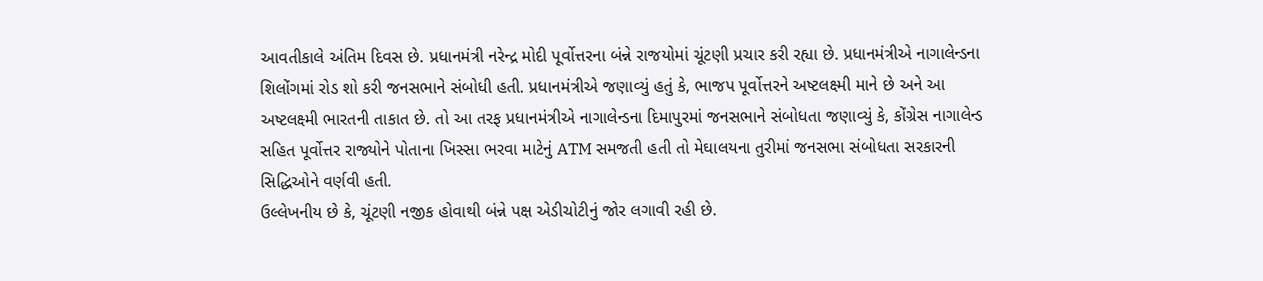આવતીકાલે અંતિમ દિવસ છે. પ્રધાનમંત્રી નરેન્દ્ર મોદી પૂર્વોત્તરના બંન્ને રાજયોમાં ચૂંટણી પ્રચાર કરી રહ્યા છે. પ્રધાનમંત્રીએ નાગાલેન્ડના શિલોંગમાં રોડ શો કરી જનસભાને સંબોધી હતી. પ્રધાનમંત્રીએ જણાવ્યું હતું કે, ભાજપ પૂર્વોત્તરને અષ્ટલક્ષ્મી માને છે અને આ અષ્ટલક્ષ્મી ભારતની તાકાત છે. તો આ તરફ પ્રધાનમંત્રીએ નાગાલેન્ડના દિમાપુરમાં જનસભાને સંબોધતા જણાવ્યું કે, કોંગ્રેસ નાગાલેન્ડ સહિત પૂર્વોત્તર રાજ્યોને પોતાના ખિસ્સા ભરવા માટેનું ATM સમજતી હતી તો મેઘાલયના તુરીમાં જનસભા સંબોધતા સરકારની સિદ્ધિઓને વર્ણવી હતી.
ઉલ્લેખનીય છે કે, ચૂંટણી નજીક હોવાથી બંન્ને પક્ષ એડીચોટીનું જોર લગાવી રહી છે.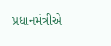પ્રધાનમંત્રીએ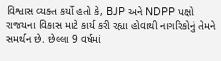વિશ્વાસ વ્યક્ત કર્યો હતો કે, BJP અને NDPP પક્ષો રાજયના વિકાસ માટે કાર્ય કરી રહ્યા હોવાથી નાગરિકોનું તેમને સમર્થન છે. છેલ્લા 9 વર્ષમાં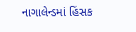નાગાલેન્ડમાં હિંસક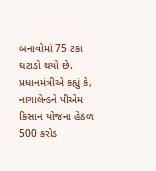બનાવોમાં 75 ટકા ઘટાડો થયો છે. પ્રધાનમંત્રીએ કહ્યું કે, નાગાલેન્ડને પીએમ કિસાન યોજના હેઠળ 500 કરોડ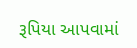રૂપિયા આપવામાં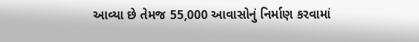આવ્યા છે તેમજ 55,000 આવાસોનું નિર્માણ કરવામાં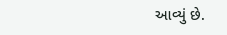આવ્યું છે.